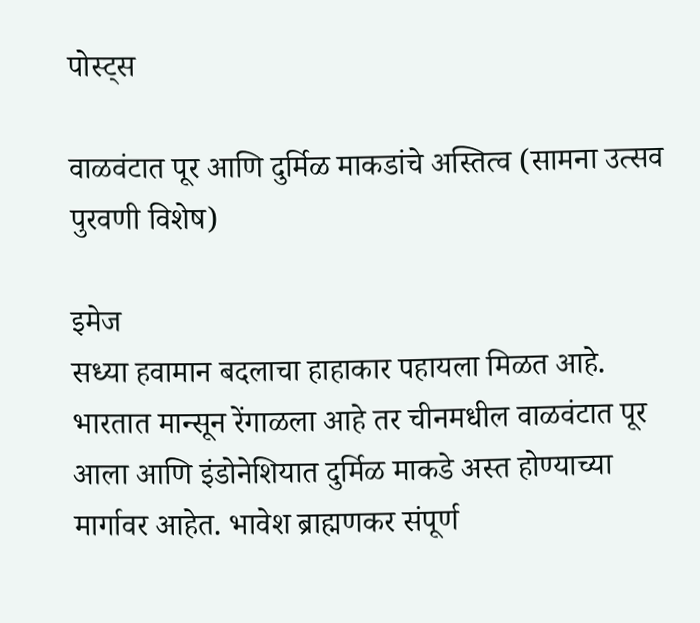पोस्ट्स

वाळवंटात पूर आणि दुर्मिळ माकडांचे अस्तित्व (सामना उत्सव पुरवणी विशेष)

इमेज
सध्या हवामान बदलाचा हाहाकार पहायला मिळत आहे. भारतात मान्सून रेंगाळला आहे तर चीनमधील वाळवंटात पूर आला आणि इंडोनेशियात दुर्मिळ माकडे अस्त होण्याच्या मार्गावर आहेत. भावेश ब्राह्मणकर संपूर्ण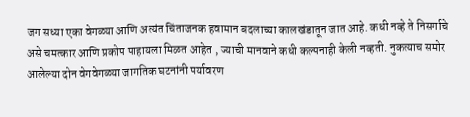जग सध्या एका वेगळ्या आणि अत्यंत चिंताजनक हवामान बदलाच्या कालखंडातून जात आहे. कधी नव्हे ते निसर्गाचे असे चमत्कार आणि प्रकोप पाहायला मिळत आहेत , ज्याची मानवाने कधी कल्पनाही केली नव्हती. नुकत्याच समोर आलेल्या दोन वेगवेगळ्या जागतिक घटनांनी पर्यावरण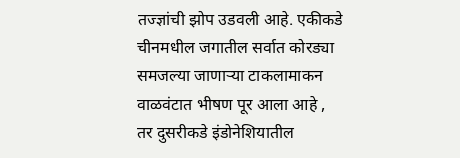तज्ज्ञांची झोप उडवली आहे. एकीकडे चीनमधील जगातील सर्वात कोरड्या समजल्या जाणाऱ्या टाकलामाकन वाळवंटात भीषण पूर आला आहे , तर दुसरीकडे इंडोनेशियातील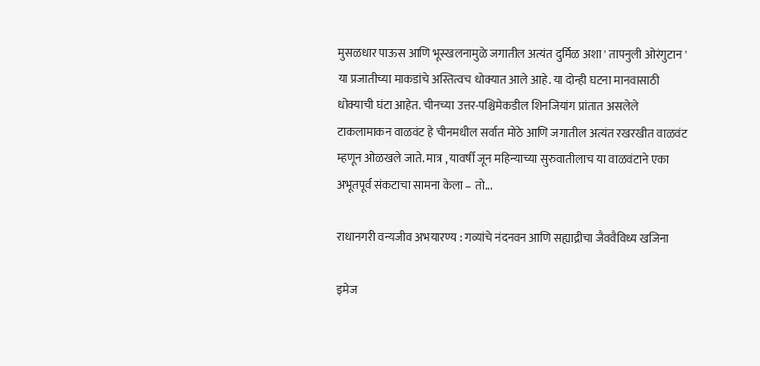मुसळधार पाऊस आणि भूस्खलनामुळे जगातील अत्यंत दुर्मिळ अशा ' तापनुली ओरंगुटान ' या प्रजातीच्या माकडांचे अस्तित्वच धोक्यात आले आहे. या दोन्ही घटना मानवासाठी धोक्याची घंटा आहेत. चीनच्या उत्तर-पश्चिमेकडील शिनजियांग प्रांतात असलेले टाकलामाकन वाळवंट हे चीनमधील सर्वात मोठे आणि जगातील अत्यंत रखरखीत वाळवंट म्हणून ओळखले जाते. मात्र , यावर्षी जून महिन्याच्या सुरुवातीलाच या वाळवंटाने एका अभूतपूर्व संकटाचा सामना केला – तो...

राधानगरी वन्यजीव अभयारण्य : गव्यांचे नंदनवन आणि सह्याद्रीचा जैववैविध्य खजिना

इमेज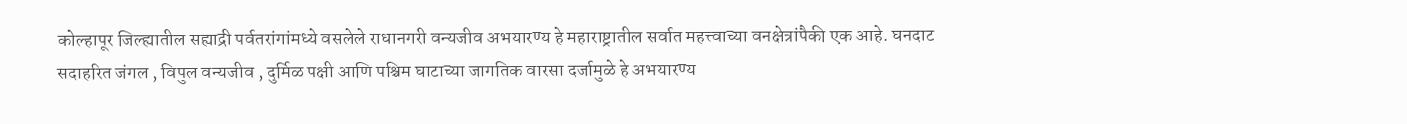कोल्हापूर जिल्ह्यातील सह्याद्री पर्वतरांगांमध्ये वसलेले राधानगरी वन्यजीव अभयारण्य हे महाराष्ट्रातील सर्वात महत्त्वाच्या वनक्षेत्रांपैकी एक आहे. घनदाट सदाहरित जंगल , विपुल वन्यजीव , दुर्मिळ पक्षी आणि पश्चिम घाटाच्या जागतिक वारसा दर्जामुळे हे अभयारण्य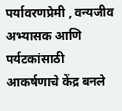पर्यावरणप्रेमी , वन्यजीव अभ्यासक आणि पर्यटकांसाठी आकर्षणाचे केंद्र बनले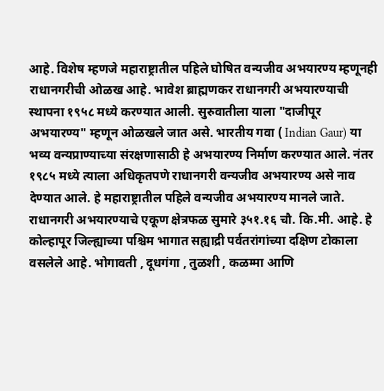आहे. विशेष म्हणजे महाराष्ट्रातील पहिले घोषित वन्यजीव अभयारण्य म्हणूनही राधानगरीची ओळख आहे. भावेश ब्राह्मणकर राधानगरी अभयारण्याची स्थापना १९५८ मध्ये करण्यात आली. सुरुवातीला याला "दाजीपूर अभयारण्य" म्हणून ओळखले जात असे. भारतीय गवा ( Indian Gaur) या भव्य वन्यप्राण्याच्या संरक्षणासाठी हे अभयारण्य निर्माण करण्यात आले. नंतर १९८५ मध्ये त्याला अधिकृतपणे राधानगरी वन्यजीव अभयारण्य असे नाव देण्यात आले. हे महाराष्ट्रातील पहिले वन्यजीव अभयारण्य मानले जाते. राधानगरी अभयारण्याचे एकूण क्षेत्रफळ सुमारे ३५१.१६ चौ. कि.मी. आहे. हे कोल्हापूर जिल्ह्याच्या पश्चिम भागात सह्याद्री पर्वतरांगांच्या दक्षिण टोकाला वसलेले आहे. भोगावती , दूधगंगा , तुळशी , कळम्मा आणि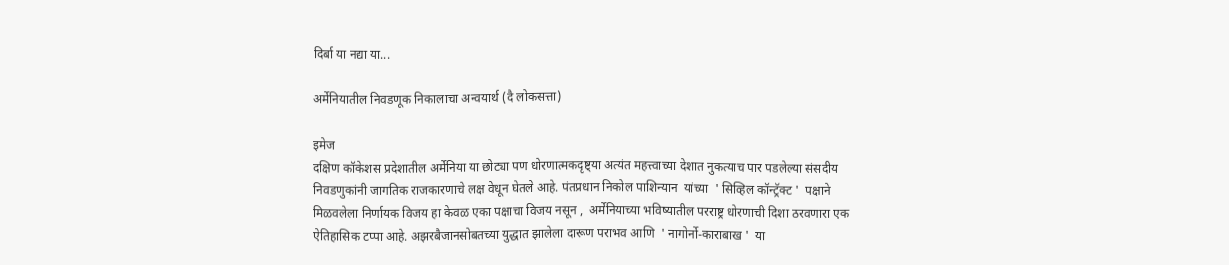दिर्बा या नद्या या...

अर्मेनियातील निवडणूक निकालाचा अन्वयार्थ (दै लोकसत्ता)

इमेज
दक्षिण कॉकेशस प्रदेशातील अर्मेनिया या छोट्या पण धोरणात्मकदृष्ट्या अत्यंत महत्त्वाच्या देशात नुकत्याच पार पडलेल्या संसदीय निवडणुकांनी जागतिक राजकारणाचे लक्ष वेधून घेतले आहे. पंतप्रधान निकोल पाशिन्यान  यांच्या  ' सिव्हिल कॉन्ट्रॅक्ट '  पक्षाने मिळवलेला निर्णायक विजय हा केवळ एका पक्षाचा विजय नसून ,  अर्मेनियाच्या भविष्यातील परराष्ट्र धोरणाची दिशा ठरवणारा एक ऐतिहासिक टप्पा आहे. अझरबैजानसोबतच्या युद्धात झालेला दारूण पराभव आणि  ' नागोर्नो-काराबाख '  या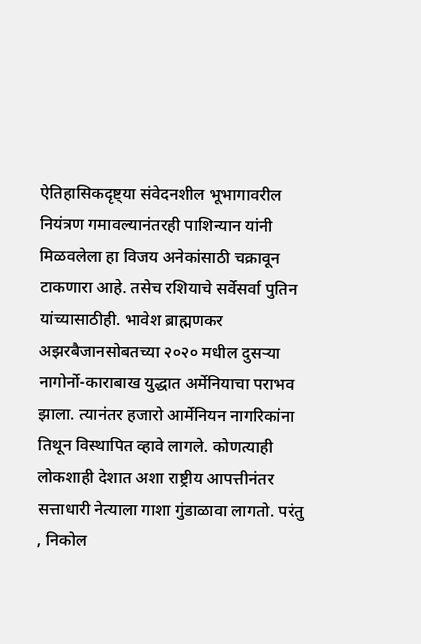ऐतिहासिकदृष्ट्या संवेदनशील भूभागावरील नियंत्रण गमावल्यानंतरही पाशिन्यान यांनी मिळवलेला हा विजय अनेकांसाठी चक्रावून टाकणारा आहे. तसेच रशियाचे सर्वेसर्वा पुतिन यांच्यासाठीही. भावेश ब्राह्मणकर अझरबैजानसोबतच्या २०२० मधील दुसऱ्या नागोर्नो-काराबाख युद्धात अर्मेनियाचा पराभव झाला. त्यानंतर हजारो आर्मेनियन नागरिकांना तिथून विस्थापित व्हावे लागले. कोणत्याही लोकशाही देशात अशा राष्ट्रीय आपत्तीनंतर सत्ताधारी नेत्याला गाशा गुंडाळावा लागतो. परंतु , निकोल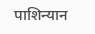पाशिन्यान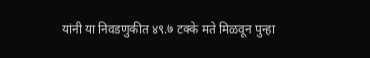यांनी या निवडणुकीत ४९.७ टक्के मते मिळवून पुन्हा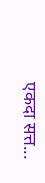एकदा सत्त...